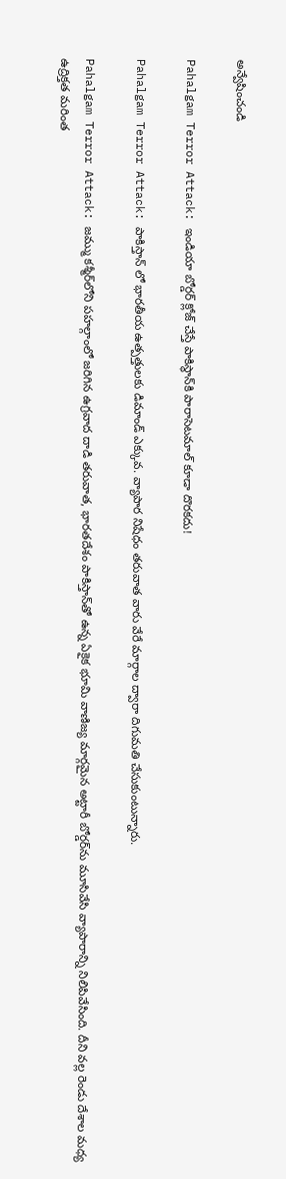అన్వేషించండి

Pahalgam Terror Attack: ఇండియా బోర్డర్ క్లోజ్ చేస్తే పాకిస్థాన్‌కి పారాసెటమాల్ కూడా దొరకదు!

Pahalgam Terror Attack: పాకిస్తాన్ లో భారతీయ ఉత్పత్తులకు డిమాండ్ ఎక్కువ. వ్యాపార నిషేధం తరువాత వారు వేరే మార్గాల ద్వారా దిగుమతి చేసుకుంటున్నారు.

Pahalgam Terror Attack: జమ్ము కశ్మీర్‌లోని పహల్గాంలో జరిగిన ఉగ్రవాద దాడి తరువాత, భారతదేశం పాకిస్తాన్‌తో ఉన్న ఏకైక భూమి వాణిజ్య మార్గమైన అట్టారీ బోర్డర్‌ను మూసివేసి వ్యాపారాన్ని నిలిపివేసింది. దీని వల్ల రెండు దేశాల మధ్య ఉద్రిక్తత మరింత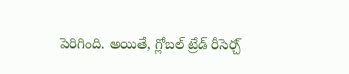పెరిగింది. అయితే, గ్లోబల్ ట్రేడ్ రీసెర్చ్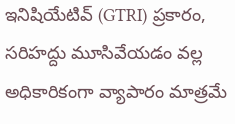ఇనిషియేటివ్ (GTRI) ప్రకారం, సరిహద్దు మూసివేయడం వల్ల అధికారికంగా వ్యాపారం మాత్రమే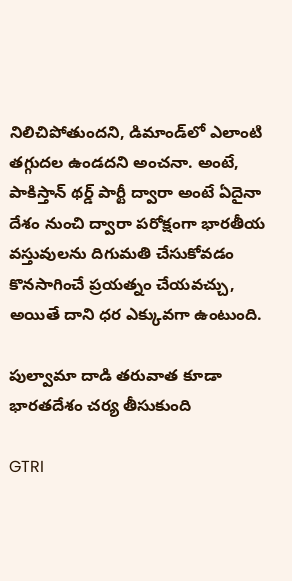నిలిచిపోతుందని, డిమాండ్‌లో ఎలాంటి తగ్గుదల ఉండదని అంచనా. అంటే, పాకిస్తాన్ థర్డ్‌ పార్టీ ద్వారా అంటే ఏదైనా దేశం నుంచి ద్వారా పరోక్షంగా భారతీయ వస్తువులను దిగుమతి చేసుకోవడం కొనసాగించే ప్రయత్నం చేయవచ్చు, అయితే దాని ధర ఎక్కువగా ఉంటుంది.

పుల్వామా దాడి తరువాత కూడా భారతదేశం చర్య తీసుకుంది

GTRI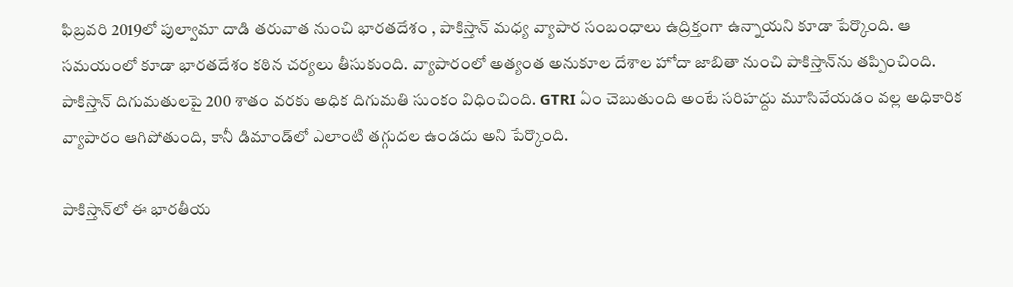ఫిబ్రవరి 2019లో పుల్వామా దాడి తరువాత నుంచి భారతదేశం , పాకిస్తాన్ మధ్య వ్యాపార సంబంధాలు ఉద్రిక్తంగా ఉన్నాయని కూడా పేర్కొంది. ఆ సమయంలో కూడా భారతదేశం కఠిన చర్యలు తీసుకుంది. వ్యాపారంలో అత్యంత అనుకూల దేశాల హోదా జాబితా నుంచి పాకిస్తాన్‌ను తప్పించింది. పాకిస్తాన్ దిగుమతులపై 200 శాతం వరకు అధిక దిగుమతి సుంకం విధించింది. GTRI ఏం చెబుతుంది అంటే సరిహద్దు మూసివేయడం వల్ల అధికారిక వ్యాపారం ఆగిపోతుంది, కానీ డిమాండ్‌లో ఎలాంటి తగ్గుదల ఉండదు అని పేర్కొంది.

పాకిస్తాన్‌లో ఈ భారతీయ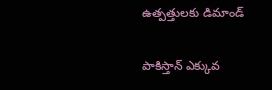ఉత్పత్తులకు డిమాండ్

పాకిస్తాన్ ఎక్కువ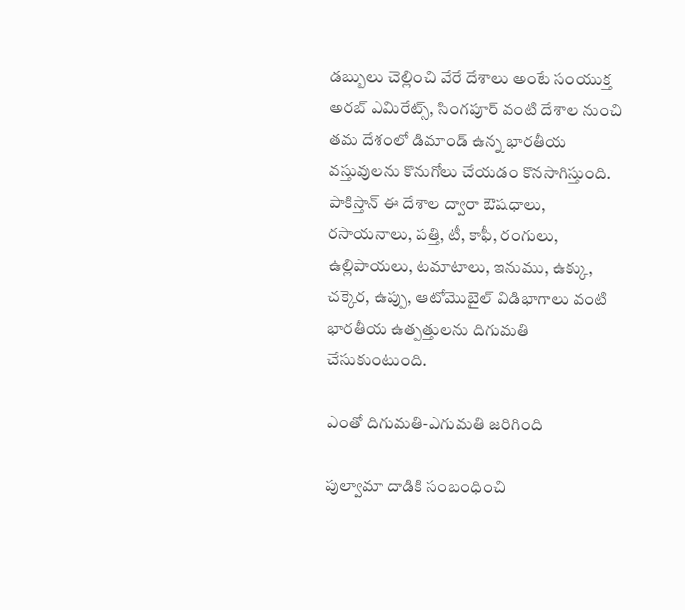డబ్బులు చెల్లించి వేరే దేశాలు అంటే సంయుక్త అరబ్ ఎమిరేట్స్, సింగపూర్ వంటి దేశాల నుంచి తమ దేశంలో డిమాండ్ ఉన్న భారతీయ వస్తువులను కొనుగోలు చేయడం కొనసాగిస్తుంది. పాకిస్తాన్ ఈ దేశాల ద్వారా ఔషధాలు, రసాయనాలు, పత్తి, టీ, కాఫీ, రంగులు, ఉల్లిపాయలు, టమాటాలు, ఇనుము, ఉక్కు, చక్కెర, ఉప్పు, ఆటోమొబైల్ విడిభాగాలు వంటి భారతీయ ఉత్పత్తులను దిగుమతి చేసుకుంటుంది.

ఎంతో దిగుమతి-ఎగుమతి జరిగింది

పుల్వామా దాడికి సంబంధించి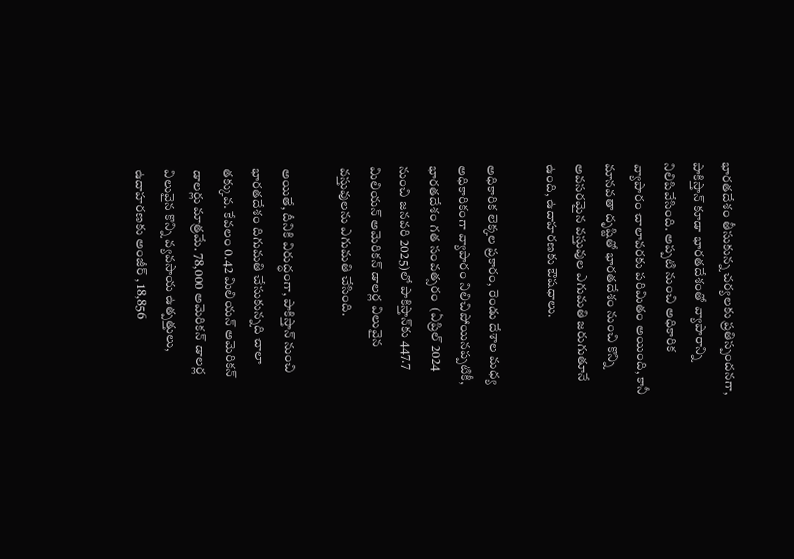భారతదేశం తీసుకున్న చర్యలకు ప్రతిస్పందనగా, పాకిస్తాన్ కూడా భారతదేశంతో వ్యాపారాన్ని నిలిపివేసింది. అప్పటి నుంచి అధికారిక వ్యాపారం చాలావరకు పరిమితం అయింది, కానీ మానవతా దృష్టితో భారతదేశం నుంచి కొన్ని అవసరమైన వస్తువుల ఎగుమతి జరుగుతూనే ఉంది, ఉదాహరణకు ఔషధాలు.

అధికారిక లెక్కల ప్రకారం, రెండు దేశాల మధ్య అధికారికంగా వ్యాపారం నిలిచిపోయినప్పటికీ, భారతదేశం గత సంవత్సరం  (ఏప్రిల్ 2024 నుంచి జనవరి 2025)లో పాకిస్తాన్‌కు 447.7 మిలియన్ అమెరికన్ డాలర్ల విలువైన వస్తువులను ఎగుమతి చేసింది.

అయితే, దీనికి విరుద్ధంగా, పాకిస్తాన్ నుంచి భారతదేశం దిగుమతి చేసుకున్నది చాలా తక్కువ. కేవలం 0.42 మిలియన్ అమెరికన్ డాలర్లు మాత్రమే. 78,000 అమెరికన్ డాలర్ల విలువైన కొన్ని వ్యవసాయ ఉత్పత్తులు, ఉదాహరణకు అంజీర్ , 18,856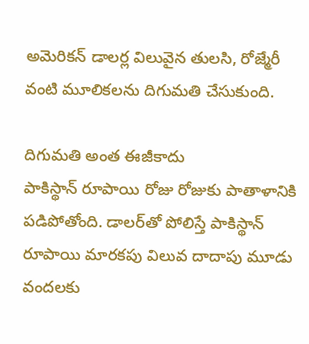అమెరికన్ డాలర్ల విలువైన తులసి, రోజ్మేరీ వంటి మూలికలను దిగుమతి చేసుకుంది.

దిగుమతి అంత ఈజీకాదు
పాకిస్థాన్ రూపాయి రోజు రోజుకు పాతాళానికి పడిపోతోంది. డాలర్‌తో పోలిస్తే పాకిస్థాన్ రూపాయి మారకపు విలువ దాదాపు మూడు వందలకు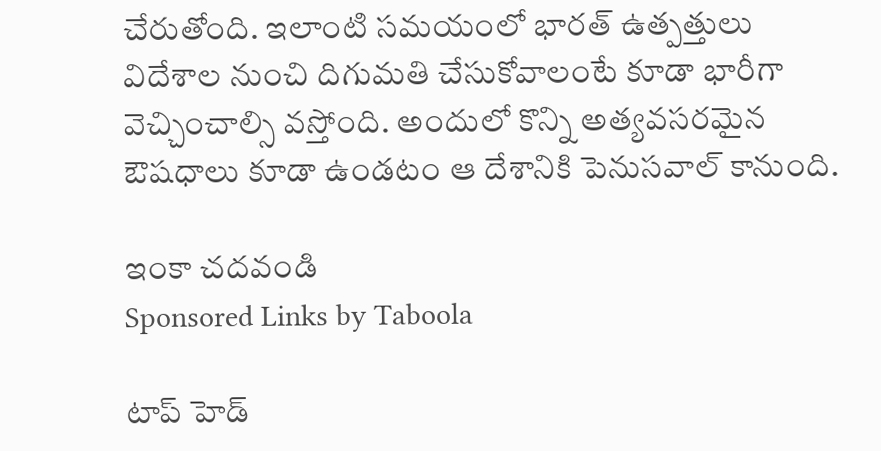చేరుతోంది. ఇలాంటి సమయంలో భారత్ ఉత్పత్తులు విదేశాల నుంచి దిగుమతి చేసుకోవాలంటే కూడా భారీగా వెచ్చించాల్సి వస్తోంది. అందులో కొన్ని అత్యవసరమైన ఔషధాలు కూడా ఉండటం ఆ దేశానికి పెనుసవాల్ కానుంది.

ఇంకా చదవండి
Sponsored Links by Taboola

టాప్ హెడ్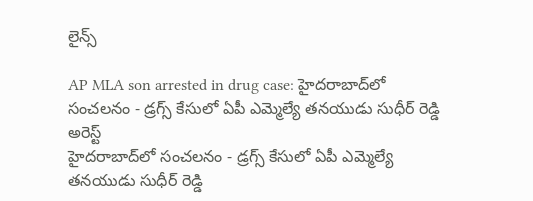లైన్స్

AP MLA son arrested in drug case: హైదరాబాద్‌లో సంచలనం - డ్రగ్స్ కేసులో ఏపీ ఎమ్మెల్యే తనయుడు సుధీర్ రెడ్డి అరెస్ట్
హైదరాబాద్‌లో సంచలనం - డ్రగ్స్ కేసులో ఏపీ ఎమ్మెల్యే తనయుడు సుధీర్ రెడ్డి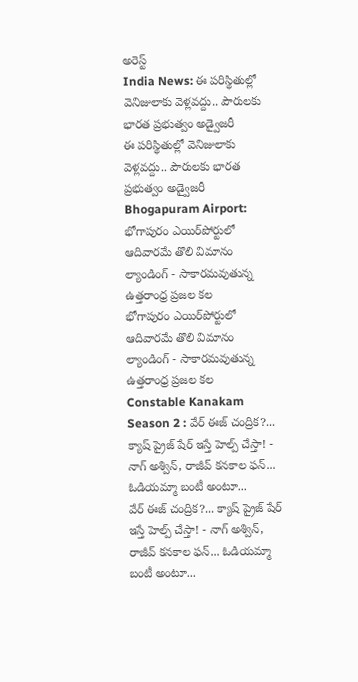అరెస్ట్
India News: ఈ పరిస్థితుల్లో వెనిజులాకు వెళ్లవద్దు.. పౌరులకు భారత ప్రభుత్వం అడ్వైజరీ
ఈ పరిస్థితుల్లో వెనిజులాకు వెళ్లవద్దు.. పౌరులకు భారత ప్రభుత్వం అడ్వైజరీ
Bhogapuram Airport: భోగాపురం ఎయిర్‌పోర్టులో ఆదివారమే తొలి విమానం ల్యాండింగ్ - సాకారమవుతున్న ఉత్తరాంధ్ర ప్రజల కల
భోగాపురం ఎయిర్‌పోర్టులో ఆదివారమే తొలి విమానం ల్యాండింగ్ - సాకారమవుతున్న ఉత్తరాంధ్ర ప్రజల కల
Constable Kanakam Season 2 : వేర్ ఈజ్ చంద్రిక?... క్యాష్ ప్రైజ్ షేర్ ఇస్తే హెల్ప్ చేస్తా! - నాగ్ అశ్విన్, రాజీవ్ కనకాల ఫన్... ఓడియమ్మా బంటీ అంటూ...
వేర్ ఈజ్ చంద్రిక?... క్యాష్ ప్రైజ్ షేర్ ఇస్తే హెల్ప్ చేస్తా! - నాగ్ అశ్విన్, రాజీవ్ కనకాల ఫన్... ఓడియమ్మా బంటీ అంటూ...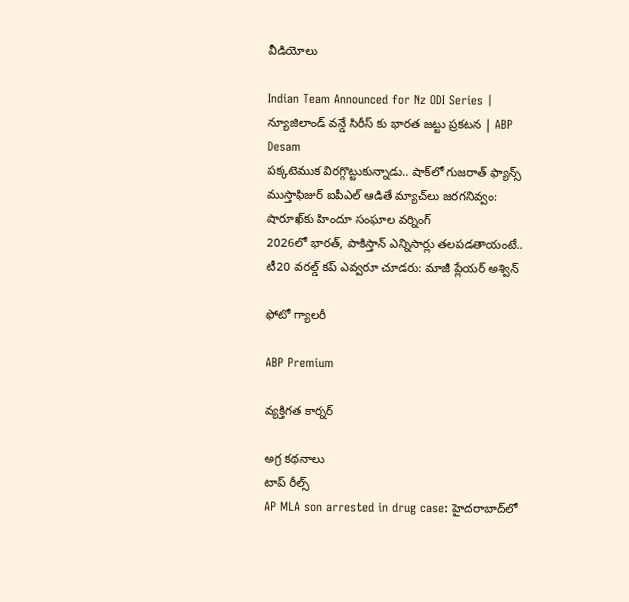వీడియోలు

Indian Team Announced for Nz ODI Series | న్యూజిలాండ్ వన్డే సిరీస్ కు భారత జట్టు ప్రకటన | ABP Desam
పక్కటెముక విరగ్గొట్టుకున్నాడు.. షాక్‌లో గుజరాత్ ఫ్యాన్స్
ముస్తాఫిజుర్‌ ఐపీఎల్ ఆడితే మ్యాచ్‌లు జరగనివ్వం: షారూఖ్‌కు హిందూ సంఘాల వర్నింగ్
2026లో భారత్, పాకిస్తాన్ ఎన్నిసార్లు తలపడతాయంటే..
టీ20 వరల్డ్ కప్ ఎవ్వరూ చూడరు: మాజీ ప్లేయర్ అశ్విన్

ఫోటో గ్యాలరీ

ABP Premium

వ్యక్తిగత కార్నర్

అగ్ర కథనాలు
టాప్ రీల్స్
AP MLA son arrested in drug case: హైదరాబాద్‌లో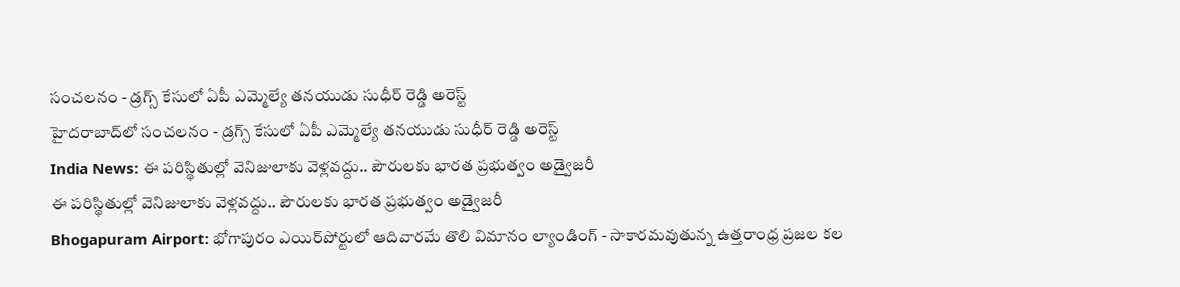సంచలనం - డ్రగ్స్ కేసులో ఏపీ ఎమ్మెల్యే తనయుడు సుధీర్ రెడ్డి అరెస్ట్
హైదరాబాద్‌లో సంచలనం - డ్రగ్స్ కేసులో ఏపీ ఎమ్మెల్యే తనయుడు సుధీర్ రెడ్డి అరెస్ట్
India News: ఈ పరిస్థితుల్లో వెనిజులాకు వెళ్లవద్దు.. పౌరులకు భారత ప్రభుత్వం అడ్వైజరీ
ఈ పరిస్థితుల్లో వెనిజులాకు వెళ్లవద్దు.. పౌరులకు భారత ప్రభుత్వం అడ్వైజరీ
Bhogapuram Airport: భోగాపురం ఎయిర్‌పోర్టులో ఆదివారమే తొలి విమానం ల్యాండింగ్ - సాకారమవుతున్న ఉత్తరాంధ్ర ప్రజల కల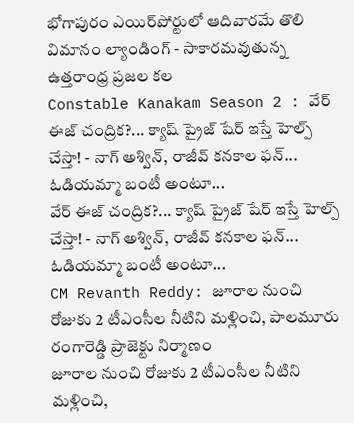భోగాపురం ఎయిర్‌పోర్టులో ఆదివారమే తొలి విమానం ల్యాండింగ్ - సాకారమవుతున్న ఉత్తరాంధ్ర ప్రజల కల
Constable Kanakam Season 2 : వేర్ ఈజ్ చంద్రిక?... క్యాష్ ప్రైజ్ షేర్ ఇస్తే హెల్ప్ చేస్తా! - నాగ్ అశ్విన్, రాజీవ్ కనకాల ఫన్... ఓడియమ్మా బంటీ అంటూ...
వేర్ ఈజ్ చంద్రిక?... క్యాష్ ప్రైజ్ షేర్ ఇస్తే హెల్ప్ చేస్తా! - నాగ్ అశ్విన్, రాజీవ్ కనకాల ఫన్... ఓడియమ్మా బంటీ అంటూ...
CM Revanth Reddy: జూరాల నుంచి రోజుకు 2 టీఎంసీల నీటిని మళ్లించి, పాలమూరు రంగారెడ్డి ప్రాజెక్టు నిర్మాణం
జూరాల నుంచి రోజుకు 2 టీఎంసీల నీటిని మళ్లించి,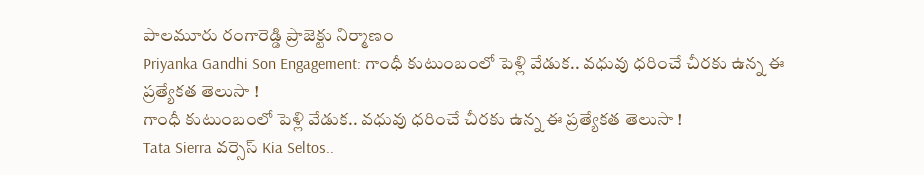పాలమూరు రంగారెడ్డి ప్రాజెక్టు నిర్మాణం
Priyanka Gandhi Son Engagement: గాంధీ కుటుంబంలో పెళ్లి వేడుక.. వధువు ధరించే చీరకు ఉన్న ఈ ప్రత్యేకత తెలుసా !
గాంధీ కుటుంబంలో పెళ్లి వేడుక.. వధువు ధరించే చీరకు ఉన్న ఈ ప్రత్యేకత తెలుసా !
Tata Sierra వర్సెస్ Kia Seltos..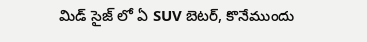మిడ్ సైజ్ లో ఏ SUV బెటర్, కొనేముందు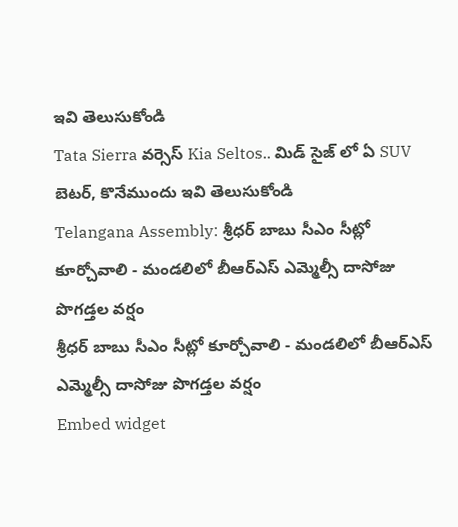ఇవి తెలుసుకోండి
Tata Sierra వర్సెస్ Kia Seltos.. మిడ్ సైజ్ లో ఏ SUV బెటర్, కొనేముందు ఇవి తెలుసుకోండి
Telangana Assembly: శ్రీధర్ బాబు సీఎం సీట్లో కూర్చోవాలి - మండలిలో బీఆర్ఎస్ ఎమ్మెల్సీ దాసోజు పొగడ్తల వర్షం
శ్రీధర్ బాబు సీఎం సీట్లో కూర్చోవాలి - మండలిలో బీఆర్ఎస్ ఎమ్మెల్సీ దాసోజు పొగడ్తల వర్షం
Embed widget